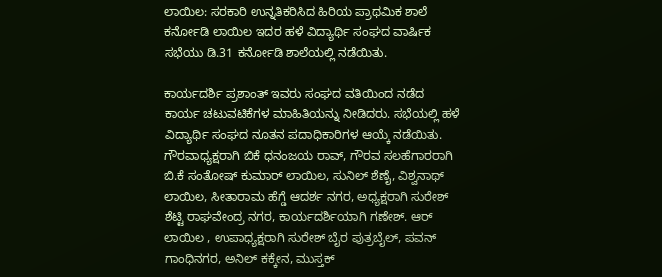ಲಾಯಿಲ: ಸರಕಾರಿ ಉನ್ನತಿಕರಿಸಿದ ಹಿರಿಯ ಪ್ರಾಥಮಿಕ ಶಾಲೆ ಕರ್ನೋಡಿ ಲಾಯಿಲ ಇದರ ಹಳೆ ವಿದ್ಯಾರ್ಥಿ ಸಂಘದ ವಾರ್ಷಿಕ ಸಭೆಯು ಡಿ.31 ಕರ್ನೋಡಿ ಶಾಲೆಯಲ್ಲಿ ನಡೆಯಿತು.

ಕಾರ್ಯದರ್ಶಿ ಪ್ರಶಾಂತ್ ಇವರು ಸಂಘದ ವತಿಯಿಂದ ನಡೆದ ಕಾರ್ಯ ಚಟುವಟಿಕೆಗಳ ಮಾಹಿತಿಯನ್ನು ನೀಡಿದರು. ಸಭೆಯಲ್ಲಿ ಹಳೆ ವಿದ್ಯಾರ್ಥಿ ಸಂಘದ ನೂತನ ಪದಾಧಿಕಾರಿಗಳ ಆಯ್ಕೆ ನಡೆಯಿತು. ಗೌರವಾಧ್ಯಕ್ಷರಾಗಿ ಬಿಕೆ ಧನಂಜಯ ರಾವ್, ಗೌರವ ಸಲಹೆಗಾರರಾಗಿ ಬಿ.ಕೆ ಸಂತೋಷ್ ಕುಮಾರ್ ಲಾಯಿಲ, ಸುನಿಲ್ ಶೆಣೈ, ವಿಶ್ವನಾಥ್ ಲಾಯಿಲ, ಸೀತಾರಾಮ ಹೆಗ್ಡೆ ಆದರ್ಶ ನಗರ, ಅಧ್ಯಕ್ಷರಾಗಿ ಸುರೇಶ್ ಶೆಟ್ಟಿ ರಾಘವೇಂದ್ರ ನಗರ, ಕಾರ್ಯದರ್ಶಿಯಾಗಿ ಗಣೇಶ್. ಆರ್ ಲಾಯಿಲ , ಉಪಾಧ್ಯಕ್ಷರಾಗಿ ಸುರೇಶ್ ಬೈರ ಪುತ್ರಬೈಲ್, ಪವನ್ ಗಾಂಧಿನಗರ, ಅನಿಲ್ ಕಕ್ಕೇನ, ಮುಸ್ತಕ್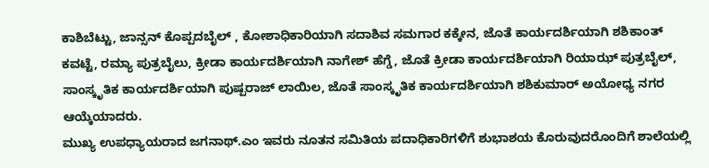ಕಾಶಿಬೆಟ್ಟು, ಜಾನ್ಸನ್ ಕೊಪ್ಪದಬೈಲ್ , ಕೋಶಾಧಿಕಾರಿಯಾಗಿ ಸದಾಶಿವ ಸಮಗಾರ ಕಕ್ಕೇನ, ಜೊತೆ ಕಾರ್ಯದರ್ಶಿಯಾಗಿ ಶಶಿಕಾಂತ್ ಕವಟ್ಟೆ, ರಮ್ಯಾ ಪುತ್ರಬೈಲು, ಕ್ರೀಡಾ ಕಾರ್ಯದರ್ಶಿಯಾಗಿ ನಾಗೇಶ್ ಹೆಗ್ಡೆ, ಜೊತೆ ಕ್ರೀಡಾ ಕಾರ್ಯದರ್ಶಿಯಾಗಿ ರಿಯಾಝ್ ಪುತ್ರಬೈಲ್, ಸಾಂಸ್ಕೃತಿಕ ಕಾರ್ಯದರ್ಶಿಯಾಗಿ ಪುಷ್ಪರಾಜ್ ಲಾಯಿಲ, ಜೊತೆ ಸಾಂಸ್ಕೃತಿಕ ಕಾರ್ಯದರ್ಶಿಯಾಗಿ ಶಶಿಕುಮಾರ್ ಅಯೋಧ್ಯ ನಗರ ಆಯ್ಕೆಯಾದರು.
ಮುಖ್ಯ ಉಪಧ್ಯಾಯರಾದ ಜಗನಾಥ್.ಎಂ ಇವರು ನೂತನ ಸಮಿತಿಯ ಪದಾಧಿಕಾರಿಗಳಿಗೆ ಶುಭಾಶಯ ಕೊರುವುದರೊಂದಿಗೆ ಶಾಲೆಯಲ್ಲಿ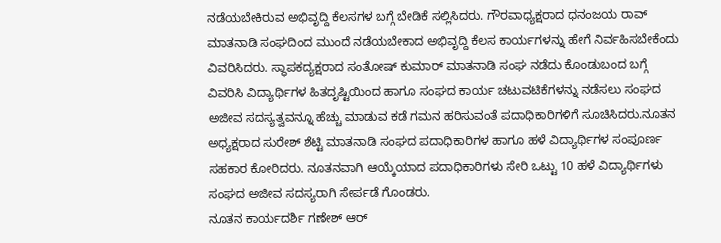ನಡೆಯಬೇಕಿರುವ ಅಭಿವೃದ್ದಿ ಕೆಲಸಗಳ ಬಗ್ಗೆ ಬೇಡಿಕೆ ಸಲ್ಲಿಸಿದರು. ಗೌರವಾಧ್ಯಕ್ಷರಾದ ಧನಂಜಯ ರಾವ್ ಮಾತನಾಡಿ ಸಂಘದಿಂದ ಮುಂದೆ ನಡೆಯಬೇಕಾದ ಅಭಿವೃದ್ದಿ ಕೆಲಸ ಕಾರ್ಯಗಳನ್ನು ಹೇಗೆ ನಿರ್ವಹಿಸಬೇಕೆಂದು ವಿವರಿಸಿದರು. ಸ್ಥಾಪಕದ್ಯಕ್ಷರಾದ ಸಂತೋಷ್ ಕುಮಾರ್ ಮಾತನಾಡಿ ಸಂಘ ನಡೆದು ಕೊಂಡುಬಂದ ಬಗ್ಗೆ ವಿವರಿಸಿ ವಿದ್ಯಾರ್ಥಿಗಳ ಹಿತದೃಷ್ಟಿಯಿಂದ ಹಾಗೂ ಸಂಘದ ಕಾರ್ಯ ಚಟುವಟಿಕೆಗಳನ್ನು ನಡೆಸಲು ಸಂಘದ ಅಜೀವ ಸದಸ್ಯತ್ವವನ್ನೂ ಹೆಚ್ಚು ಮಾಡುವ ಕಡೆ ಗಮನ ಹರಿಸುವಂತೆ ಪದಾಧಿಕಾರಿಗಳಿಗೆ ಸೂಚಿಸಿದರು.ನೂತನ ಅಧ್ಯಕ್ಷರಾದ ಸುರೇಶ್ ಶೆಟ್ಟಿ ಮಾತನಾಡಿ ಸಂಘದ ಪದಾಧಿಕಾರಿಗಳ ಹಾಗೂ ಹಳೆ ವಿದ್ಯಾರ್ಥಿಗಳ ಸಂಪೂರ್ಣ ಸಹಕಾರ ಕೋರಿದರು. ನೂತನವಾಗಿ ಆಯ್ಕೆಯಾದ ಪದಾಧಿಕಾರಿಗಳು ಸೇರಿ ಒಟ್ಟು 10 ಹಳೆ ವಿದ್ಯಾರ್ಥಿಗಳು ಸಂಘದ ಅಜೀವ ಸದಸ್ಯರಾಗಿ ಸೇರ್ಪಡೆ ಗೊಂಡರು.
ನೂತನ ಕಾರ್ಯದರ್ಶಿ ಗಣೇಶ್ ಆರ್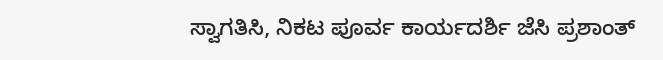ಸ್ವಾಗತಿಸಿ, ನಿಕಟ ಪೂರ್ವ ಕಾರ್ಯದರ್ಶಿ ಜೆಸಿ ಪ್ರಶಾಂತ್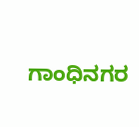ಗಾಂಧಿನಗರ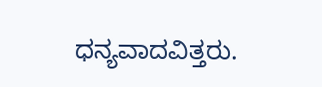ಧನ್ಯವಾದವಿತ್ತರು.